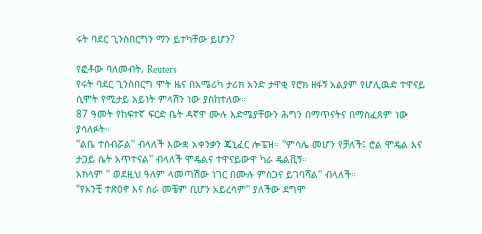ሩት ባደር ጊንስበርግን ማን ይተካቸው ይሆን?

የፎቶው ባለመብት, Reuters
የሩት ባደር ጊንስበርግ ሞት ዜና በአሜሪካ ታሪክ አንድ ታዋቂ የሮክ ዘፋኝ አልያም የሆሊዉድ ተዋናይ ሲሞት የሚታይ አይነት ምላሽን ነው ያስከተለው።
87 ዓመት የከፍተኛ ፍርድ ቤት ዳኛዋ ሙሉ እድሜያቸውን ሕግን በማጥናትና በማስፈጸም ነው ያሳለፉት።
''ልቤ ተሰብሯል'' ብላለች እውቋ አቀንቃን ጄኒፈር ሎፔዝ። ''ምሳሌ መሆን የቻለች፤ ሮል ሞዴል እና ታጋይ ሴት አጥተናል'' ብላለች ሞዴልና ተዋናይውዋ ካራ ዴልቪኝ።
አክላም '' ወደዚህ ዓለም ላመጣሽው ነገር በሙሉ ምስጋና ይገባሻል'' ብላለች።
"የአንቺ ተጽዕኖ እና ስራ መቼም ቢሆን አይረሳም'' ያለችው ደግሞ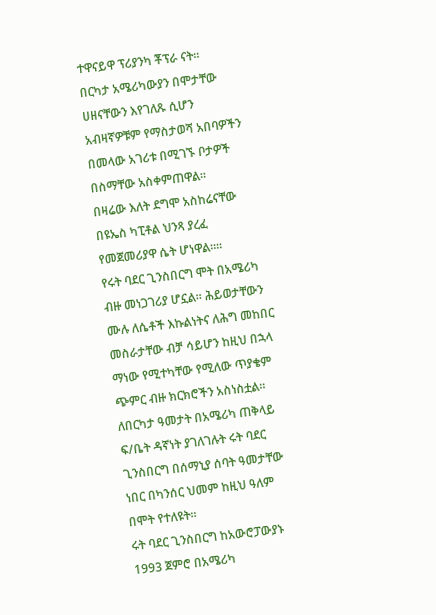ተዋናይዋ ፕሪያንካ ቾፕራ ናት።
በርካታ አሜሪካውያን በሞታቸው ሀዘናቸውን እየገለጹ ሲሆን አብዛኛዎቹም የማስታወሻ አበባዎችን በመላው አገሪቱ በሚገኙ ቦታዎች በስማቸው አስቀምጠዋል።
በዛሬው እለት ደግሞ አስከሬናቸው በዩኤስ ካፒቶል ህንጻ ያረፈ የመጀመሪያዋ ሴት ሆነዋል።።
የሩት ባደር ጊንስበርግ ሞት በአሜሪካ ብዙ መነጋገሪያ ሆኗል። ሕይወታቸውን ሙሉ ለሴቶች እኩልነትና ለሕግ መከበር መስራታቸው ብቻ ሳይሆን ከዚህ በኋላ ማነው የሚተካቸው የሚለው ጥያቄም ጭምር ብዙ ክርክሮችን አስነስቷል።
ለበርካታ ዓመታት በአሜሪካ ጠቅላይ ፍ/ቤት ዳኛነት ያገለገሉት ሩት ባደር ጊንስበርግ በሰማኒያ ሰባት ዓመታቸው ነበር በካንሰር ህመም ከዚህ ዓለም በሞት የተለዩት።
ሩት ባደር ጊንስበርግ ከአውሮፓውያኑ 1993 ጀምሮ በአሜሪካ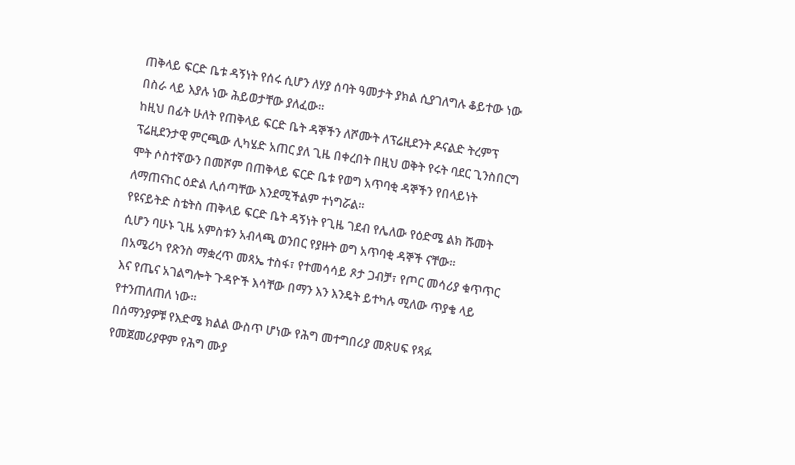ጠቅላይ ፍርድ ቤቱ ዳኝነት የሰሩ ሲሆን ለሃያ ሰባት ዓመታት ያክል ሲያገለግሉ ቆይተው ነው በስራ ላይ እያሉ ነው ሕይወታቸው ያለፈው።
ከዚህ በፊት ሁለት የጠቅላይ ፍርድ ቤት ዳኞችን ለሾሙት ለፕሬዚደንት ዶናልድ ትረምፕ ፕሬዚደንታዊ ምርጫው ሊካሄድ አጠር ያለ ጊዜ በቀረበት በዚህ ወቅት የሩት ባደር ጊንስበርግ ሞት ሶስተኛውን በመሾም በጠቅላይ ፍርድ ቤቱ የወግ አጥባቂ ዳኞችን የበላይነት ለማጠናከር ዕድል ሊሰጣቸው እንደሚችልም ተነግሯል።
የዩናይትድ ስቴትስ ጠቅላይ ፍርድ ቤት ዳኝነት የጊዜ ገደብ የሌለው የዕድሜ ልክ ሹመት ሲሆን ባሁኑ ጊዜ አምስቱን አብላጫ ወንበር የያዙት ወግ አጥባቂ ዳኞች ናቸው።
በአሜሪካ የጽንስ ማቋረጥ መጻኤ ተስፋ፣ የተመሳሳይ ጾታ ጋብቻ፣ የጦር መሳሪያ ቁጥጥር እና የጤና አገልግሎት ጉዳዮች እሳቸው በማን እን እንዴት ይተካሉ ሚለው ጥያቄ ላይ የተንጠለጠለ ነው።
በሰማንያዎቹ የእድሜ ክልል ውስጥ ሆነው የሕግ መተግበሪያ መጽሀፍ የጻፉ የመጀመሪያዋም የሕግ ሙያ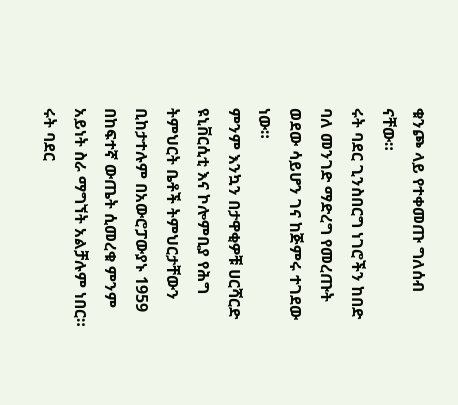ቁንጮ ላይ የተቀመጡ ግለሰብ ናቸው።
ሩት ባደር ጊንስበርግ ነገሮችን ከበድ ባለ መንገድ ማድረግ የመረጡት ወደው ሳይሆን ገና ከጅምሩ ተገደው ነው።
ምንም እንኳን በታዋቂዎቹ ሀርሻርድ ዩኒቨርሲቲ እና ኮሎምቢያ የሕግ ትምህርት ቤቶች ትምህርታቸውን ቢከታተሉም በአውሮፓውያኑ 1959 በከፍተኛ ውጤት ሲመረቁ ምንም አይነት ስራ ማግኘት አልቻሉም ነበር።
ሩት ባደር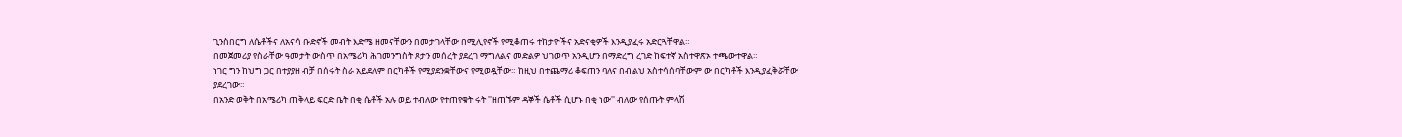ጊንስበርግ ለሴቶችና ለአናሳ ቡድኖች መብት እድሜ ዘመናቸውን በመታገላቸው በሚሊየኖች የሚቆጠሩ ተከታዮችና አድናቂዎች እንዲያፈሩ አድርጓቸዋል።
በመጀመሪያ የስራቸው ዓመታት ውስጥ በአሜሪካ ሕገመንግስት ጾታን መሰረት ያደረገ ማግለልና መድልዎ ህገወጥ አንዲሆን በማድረግ ረገድ ከፍተኛ አስተዋጽኦ ተጫውተዋል።
ነገር ግን ከህግ ጋር በተያያዘ ብቻ በሰሩት ስራ አይደለም በርካቶች የሚያደንቋቸውና የሚወዷቸው። ከዚህ በተጨማሪ ቆፍጠን ባለና በብልህ አስተሳሰባቸውም ው በርካቶች እንዲያፈቅሯቸው ያደረገው።
በአንድ ወቅት በአሜሪካ ጠቅላይ ፍርድ ቤት በቂ ሴቶች አሉ ወይ ተብለው የተጠየቁት ሩት ''ዘጠኙም ዳኞች ሴቶች ሲሆኑ በቂ ነው'' ብለው የሰጡት ምላሽ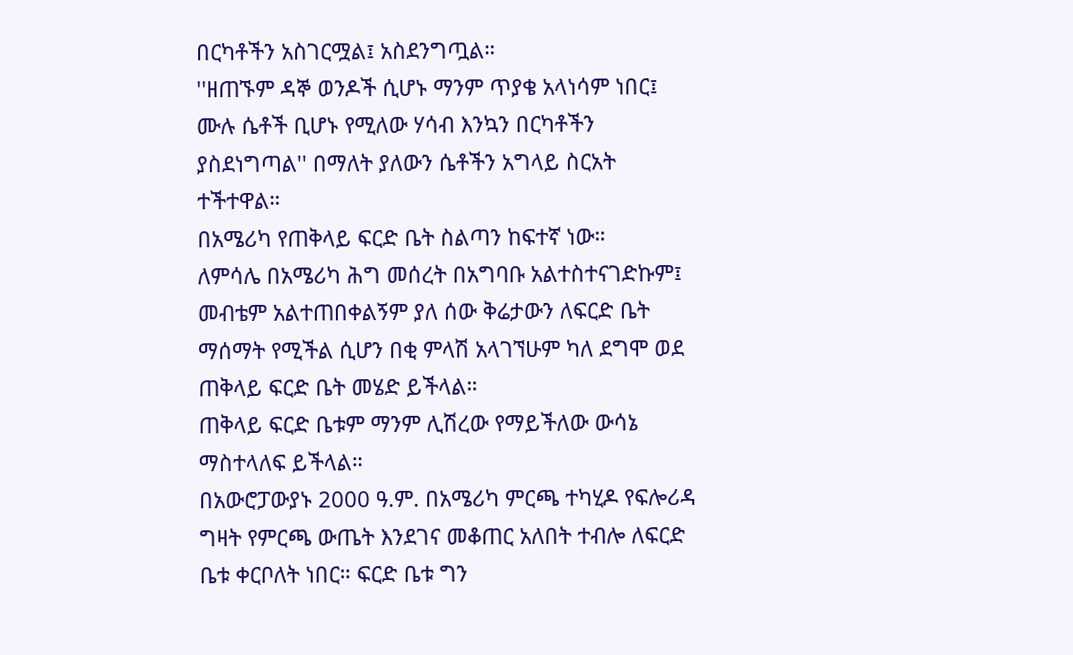በርካቶችን አስገርሟል፤ አስደንግጧል።
''ዘጠኙም ዳኞ ወንዶች ሲሆኑ ማንም ጥያቄ አላነሳም ነበር፤ ሙሉ ሴቶች ቢሆኑ የሚለው ሃሳብ እንኳን በርካቶችን ያስደነግጣል'' በማለት ያለውን ሴቶችን አግላይ ስርአት ተችተዋል።
በአሜሪካ የጠቅላይ ፍርድ ቤት ስልጣን ከፍተኛ ነው።
ለምሳሌ በአሜሪካ ሕግ መሰረት በአግባቡ አልተስተናገድኩም፤ መብቴም አልተጠበቀልኝም ያለ ሰው ቅሬታውን ለፍርድ ቤት ማሰማት የሚችል ሲሆን በቂ ምላሽ አላገኘሁም ካለ ደግሞ ወደ ጠቅላይ ፍርድ ቤት መሄድ ይችላል።
ጠቅላይ ፍርድ ቤቱም ማንም ሊሽረው የማይችለው ውሳኔ ማስተላለፍ ይችላል።
በአውሮፓውያኑ 2000 ዓ.ም. በአሜሪካ ምርጫ ተካሂዶ የፍሎሪዳ ግዛት የምርጫ ውጤት እንደገና መቆጠር አለበት ተብሎ ለፍርድ ቤቱ ቀርቦለት ነበር። ፍርድ ቤቱ ግን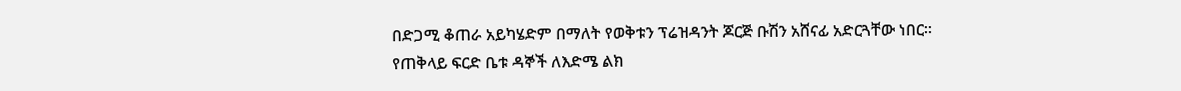በድጋሚ ቆጠራ አይካሄድም በማለት የወቅቱን ፕሬዝዳንት ጆርጅ ቡሽን አሸናፊ አድርጓቸው ነበር።
የጠቅላይ ፍርድ ቤቱ ዳኞች ለእድሜ ልክ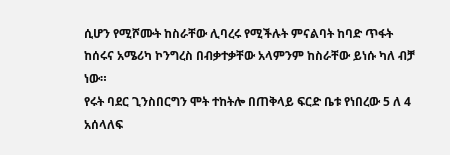ሲሆን የሚሾሙት ከስራቸው ሊባረሩ የሚችሉት ምናልባት ከባድ ጥፋት ከሰሩና አሜሪካ ኮንግረስ በብቃተቃቸው አላምንም ከስራቸው ይነሱ ካለ ብቻ ነው።
የሩት ባደር ጊንስበርግን ሞት ተከትሎ በጠቅላይ ፍርድ ቤቱ የነበረው 5 ለ 4 አሰላለፍ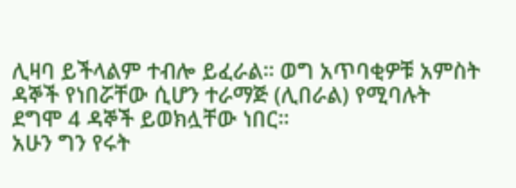ሊዛባ ይችላልም ተብሎ ይፈራል። ወግ አጥባቂዎቹ አምስት ዳኞች የነበሯቸው ሲሆን ተራማጅ (ሊበራል) የሚባሉት ደግሞ 4 ዳኞች ይወክሏቸው ነበር።
አሁን ግን የሩት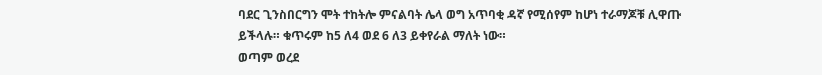ባደር ጊንስበርግን ሞት ተከትሎ ምናልባት ሌላ ወግ አጥባቂ ዳኛ የሚሰየም ከሆነ ተራማጆቹ ሊዋጡ ይችላሉ። ቁጥሩም ከ5 ለ4 ወደ 6 ለ3 ይቀየራል ማለት ነው።
ወጣም ወረደ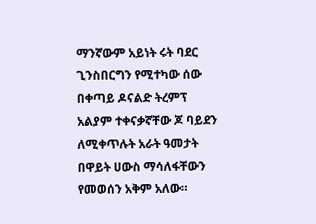ማንኛውም አይነት ሩት ባደር ጊንስበርግን የሚተካው ሰው በቀጣይ ዶናልድ ትረምፕ አልያም ተቀናቃኛቸው ጆ ባይደን ለሚቀጥሉት አራት ዓመታት በዋይት ሀውስ ማሳለፋቸውን የመወሰን አቅም አለው።